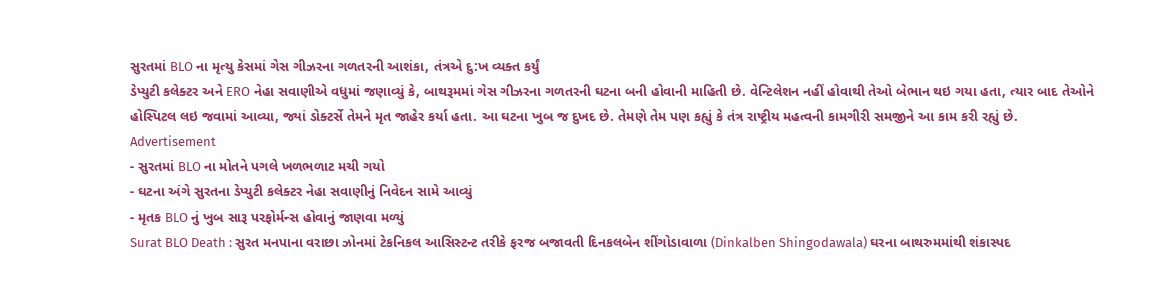સુરતમાં BLO ના મૃત્યુ કેસમાં ગેસ ગીઝરના ગળતરની આશંકા, તંત્રએ દુ:ખ વ્યક્ત કર્યું
ડેપ્યુટી કલેક્ટર અને ERO નેહા સવાણીએ વધુમાં જણાવ્યું કે, બાથરૂમમાં ગેસ ગીઝરના ગળતરની ઘટના બની હોવાની માહિતી છે. વેન્ટિલેશન નહીં હોવાથી તેઓ બેભાન થઇ ગયા હતા, ત્યાર બાદ તેઓને હોસ્પિટલ લઇ જવામાં આવ્યા, જ્યાં ડોક્ટર્સે તેમને મૃત જાહેર કર્યા હતા. આ ઘટના ખુબ જ દુખદ છે. તેમણે તેમ પણ કહ્યું કે તંત્ર રાષ્ટ્રીય મહત્વની કામગીરી સમજીને આ કામ કરી રહ્યું છે.
Advertisement
- સુરતમાં BLO ના મોતને પગલે ખળભળાટ મચી ગયો
- ઘટના અંગે સુરતના ડેપ્યુટી કલેક્ટર નેહા સવાણીનું નિવેદન સામે આવ્યું
- મૃતક BLO નું ખુબ સારૂ પરફોર્મન્સ હોવાનું જાણવા મળ્યું
Surat BLO Death : સુરત મનપાના વરાછા ઝોનમાં ટેકનિકલ આસિસ્ટન્ટ તરીકે ફરજ બજાવતી દિનકલબેન શીંગોડાવાળા (Dinkalben Shingodawala) ઘરના બાથરુમમાંથી શંકાસ્પદ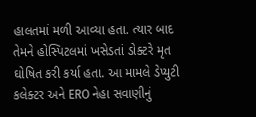હાલતમાં મળી આવ્યા હતા. ત્યાર બાદ તેમને હોસ્પિટલમાં ખસેડતાં ડોક્ટરે મૃત ઘોષિત કરી કર્યા હતા. આ મામલે ડેપ્યુટી કલેક્ટર અને ERO નેહા સવાણીનું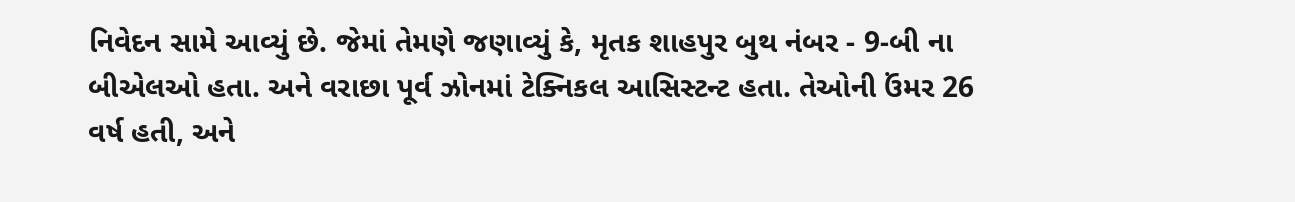નિવેદન સામે આવ્યું છે. જેમાં તેમણે જણાવ્યું કે, મૃતક શાહપુર બુથ નંબર - 9-બી ના બીએલઓ હતા. અને વરાછા પૂર્વ ઝોનમાં ટેક્નિકલ આસિસ્ટન્ટ હતા. તેઓની ઉંમર 26 વર્ષ હતી, અને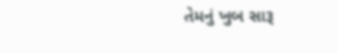તેમનું ખુબ સારૂ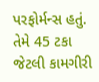પરફોર્મન્સ હતું. તેમે 45 ટકા જેટલી કામગીરી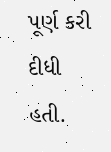પૂર્ણ કરી દીધી હતી.